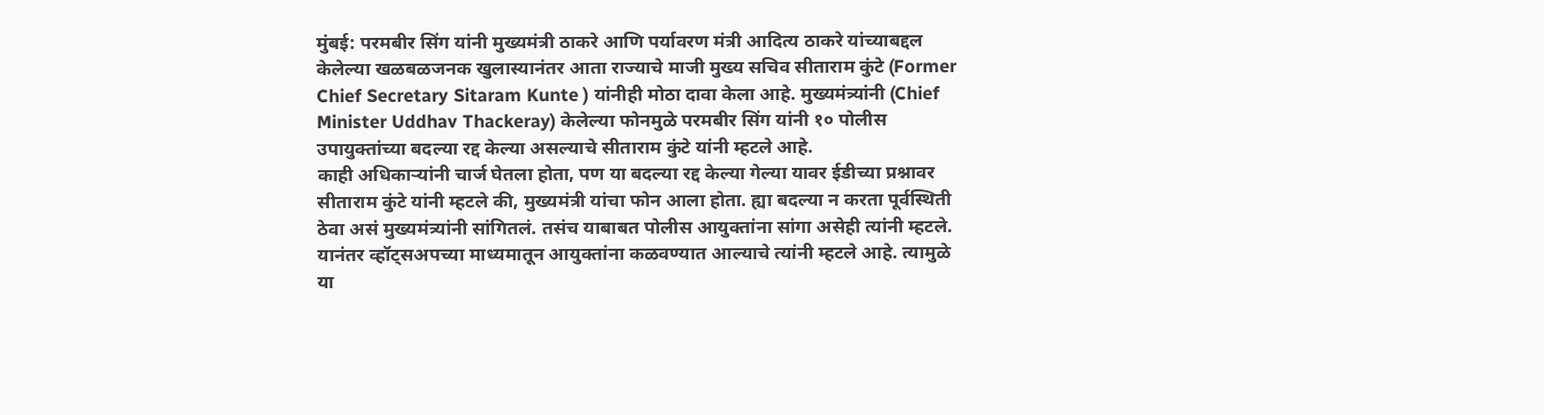मुंबई: परमबीर सिंग यांनी मुख्यमंत्री ठाकरे आणि पर्यावरण मंत्री आदित्य ठाकरे यांच्याबद्दल केलेल्या खळबळजनक खुलास्यानंतर आता राज्याचे माजी मुख्य सचिव सीताराम कुंटे (Former Chief Secretary Sitaram Kunte ) यांनीही मोठा दावा केला आहे. मुख्यमंत्र्यांनी (Chief Minister Uddhav Thackeray) केलेल्या फोनमुळे परमबीर सिंग यांनी १० पोलीस उपायुक्तांच्या बदल्या रद्द केल्या असल्याचे सीताराम कुंटे यांनी म्हटले आहे.
काही अधिकाऱ्यांनी चार्ज घेतला होता, पण या बदल्या रद्द केल्या गेल्या यावर ईडीच्या प्रश्नावर सीताराम कुंटे यांनी म्हटले की, मुख्यमंत्री यांचा फोन आला होता. ह्या बदल्या न करता पूर्वस्थिती ठेवा असं मुख्यमंत्र्यांनी सांगितलं. तसंच याबाबत पोलीस आयुक्तांना सांगा असेही त्यांनी म्हटले. यानंतर व्हॉट्सअपच्या माध्यमातून आयुक्तांना कळवण्यात आल्याचे त्यांनी म्हटले आहे. त्यामुळे या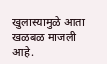खुलास्यामुळे आता खळबळ माजली आहे.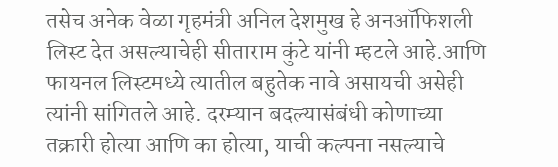तसेच अनेक वेळा गृहमंत्री अनिल देशमुख हे अनऑफिशली लिस्ट देत असल्याचेही सीताराम कुंटे यांनी म्हटले आहे.आणि फायनल लिस्टमध्ये त्यातील बहुतेक नावे असायची असेही त्यांनी सांगितले आहे. दरम्यान बदल्यासंबंधी कोणाच्या तक्रारी होत्या आणि का होत्या, याची कल्पना नसल्याचे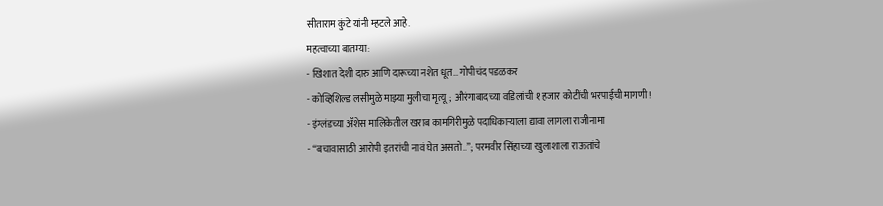सीताराम कुंटे यांनी म्हटले आहे.
महत्वाच्या बातम्या:
- खिशात देशी दारु आणि दारूच्या नशेत धूत… गोपीचंद पडळकर
- कोव्हिशिल्ड लसीमुळे माझ्या मुलीचा मृत्यू; औरंगाबादच्या वडिलांची १ हजार कोटींची भरपाईची मागणी!
- इंग्लंडच्या ॲशेस मालिकेतील खराब कामगिरीमुळे पदाधिकाऱ्याला द्यावा लागला राजीनामा
- “बचावासाठी आरोपी इतरांची नावं घेत असतो..”; परमवीर सिंहाच्या खुलाशाला राऊतांचे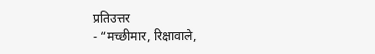प्रतिउत्तर
- “मच्छीमार, रिक्षावाले,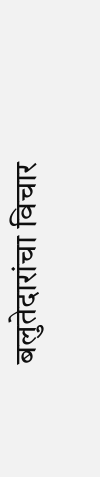बलुतेदारांचा विचार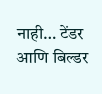नाही… टेंडर आणि बिल्डर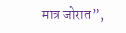मात्र जोरात”,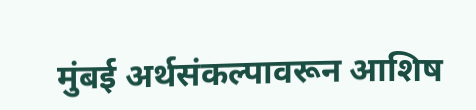मुंबई अर्थसंकल्पावरून आशिष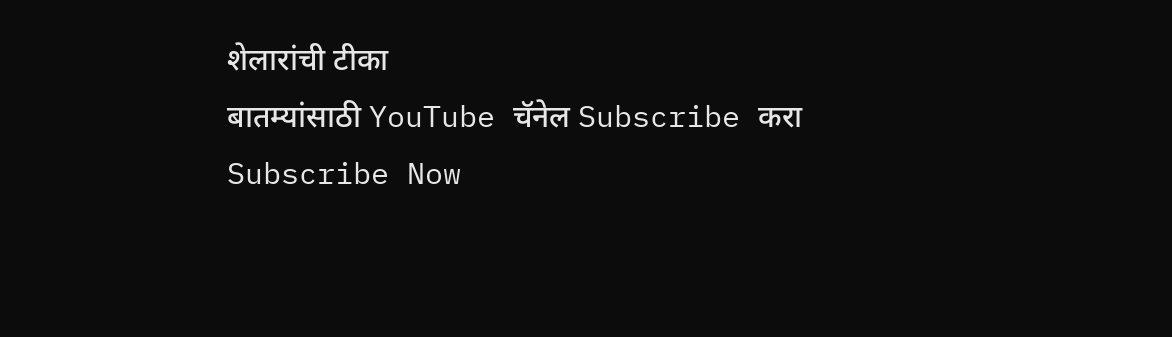शेलारांची टीका
बातम्यांसाठी YouTube चॅनेल Subscribe करा
Subscribe Now